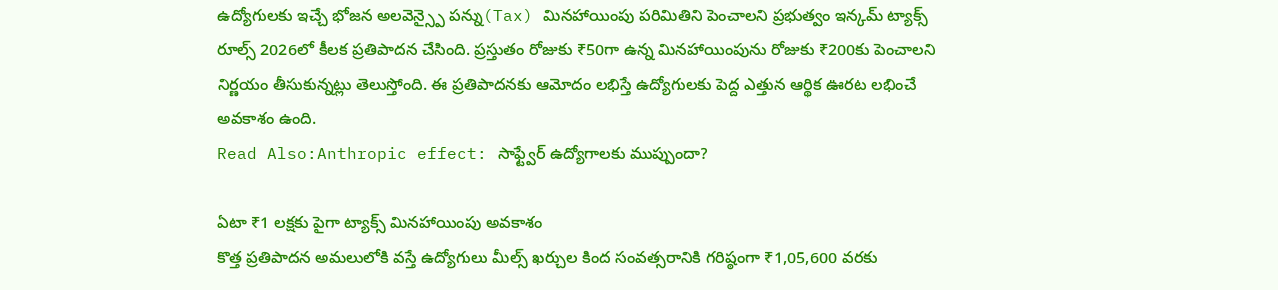ఉద్యోగులకు ఇచ్చే భోజన అలవెన్స్పై పన్ను(Tax) మినహాయింపు పరిమితిని పెంచాలని ప్రభుత్వం ఇన్కమ్ ట్యాక్స్ రూల్స్ 2026లో కీలక ప్రతిపాదన చేసింది. ప్రస్తుతం రోజుకు ₹50గా ఉన్న మినహాయింపును రోజుకు ₹200కు పెంచాలని నిర్ణయం తీసుకున్నట్లు తెలుస్తోంది. ఈ ప్రతిపాదనకు ఆమోదం లభిస్తే ఉద్యోగులకు పెద్ద ఎత్తున ఆర్థిక ఊరట లభించే అవకాశం ఉంది.
Read Also:Anthropic effect: సాఫ్ట్వేర్ ఉద్యోగాలకు ముప్పుందా?

ఏటా ₹1 లక్షకు పైగా ట్యాక్స్ మినహాయింపు అవకాశం
కొత్త ప్రతిపాదన అమలులోకి వస్తే ఉద్యోగులు మీల్స్ ఖర్చుల కింద సంవత్సరానికి గరిష్ఠంగా ₹1,05,600 వరకు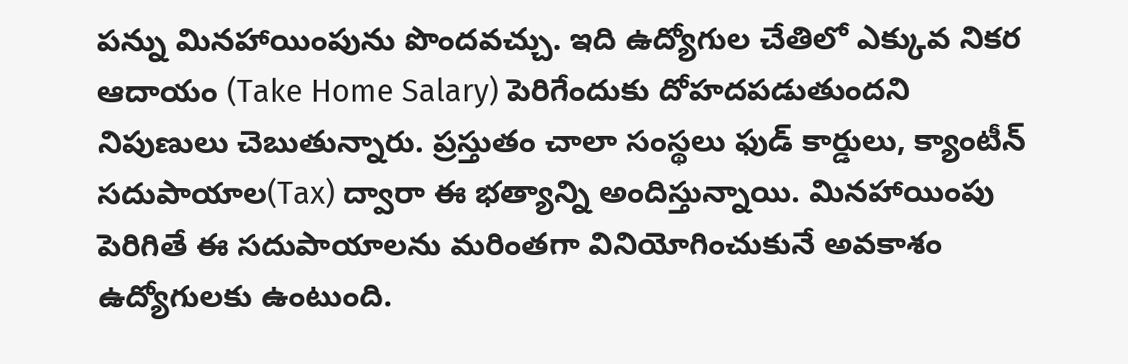పన్ను మినహాయింపును పొందవచ్చు. ఇది ఉద్యోగుల చేతిలో ఎక్కువ నికర ఆదాయం (Take Home Salary) పెరిగేందుకు దోహదపడుతుందని నిపుణులు చెబుతున్నారు. ప్రస్తుతం చాలా సంస్థలు ఫుడ్ కార్డులు, క్యాంటీన్ సదుపాయాల(Tax) ద్వారా ఈ భత్యాన్ని అందిస్తున్నాయి. మినహాయింపు పెరిగితే ఈ సదుపాయాలను మరింతగా వినియోగించుకునే అవకాశం ఉద్యోగులకు ఉంటుంది.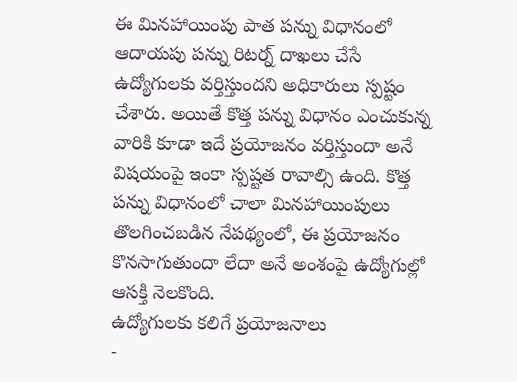ఈ మినహాయింపు పాత పన్ను విధానంలో ఆదాయపు పన్ను రిటర్న్ దాఖలు చేసే ఉద్యోగులకు వర్తిస్తుందని అధికారులు స్పష్టం చేశారు. అయితే కొత్త పన్ను విధానం ఎంచుకున్న వారికి కూడా ఇదే ప్రయోజనం వర్తిస్తుందా అనే విషయంపై ఇంకా స్పష్టత రావాల్సి ఉంది. కొత్త పన్ను విధానంలో చాలా మినహాయింపులు తొలగించబడిన నేపథ్యంలో, ఈ ప్రయోజనం కొనసాగుతుందా లేదా అనే అంశంపై ఉద్యోగుల్లో ఆసక్తి నెలకొంది.
ఉద్యోగులకు కలిగే ప్రయోజనాలు
-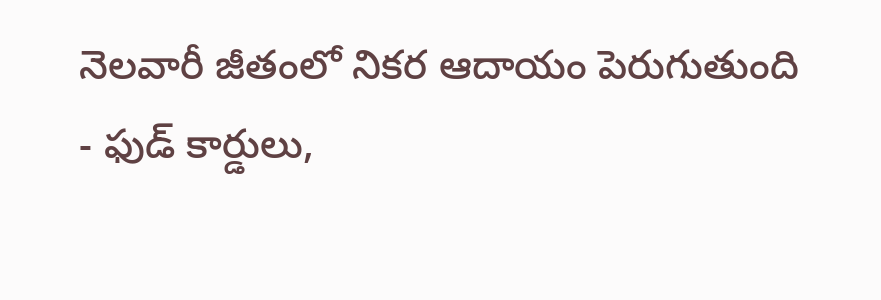నెలవారీ జీతంలో నికర ఆదాయం పెరుగుతుంది
- ఫుడ్ కార్డులు,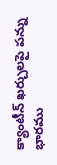క్యాంటీన్ ఖర్చులపై పన్ను భారము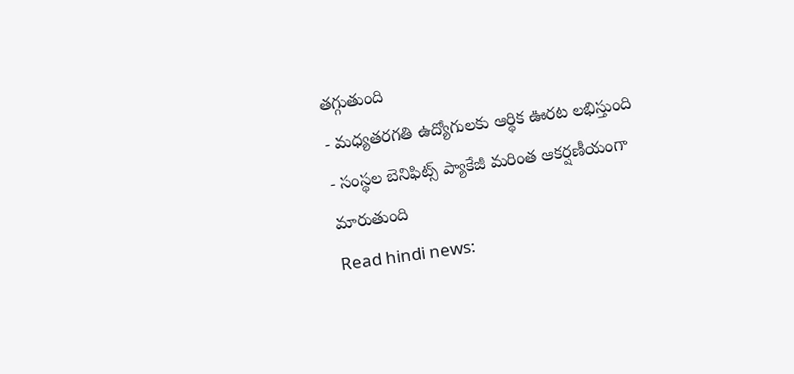తగ్గుతుంది
- మధ్యతరగతి ఉద్యోగులకు ఆర్థిక ఊరట లభిస్తుంది
- సంస్థల బెనిఫిట్స్ ప్యాకేజీ మరింత ఆకర్షణీయంగా మారుతుంది
Read hindi news: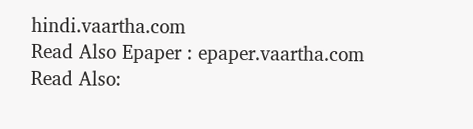hindi.vaartha.com
Read Also Epaper : epaper.vaartha.com
Read Also: